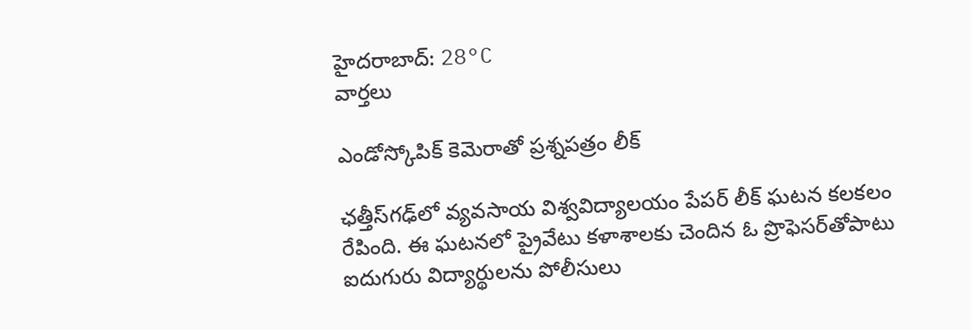హైదరాబాద్: 28°C
వార్తలు

ఎండోస్కోపిక్‌ కెమెరాతో ప్రశ్నపత్రం లీక్‌

ఛత్తీస్‌గఢ్‌లో వ్యవసాయ విశ్వవిద్యాలయం పేపర్ లీక్ ఘటన కలకలం రేపింది. ఈ ఘటనలో ప్రైవేటు కళాశాలకు చెందిన ఓ ప్రొఫెసర్‌తోపాటు ఐదుగురు విద్యార్థులను పోలీసులు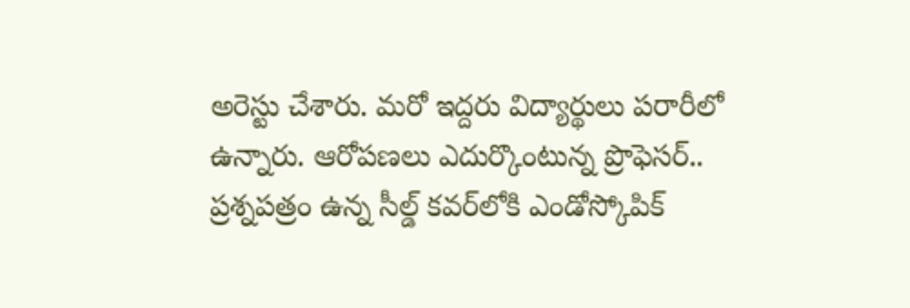అరెస్టు చేశారు. మరో ఇద్దరు విద్యార్థులు పరారీలో ఉన్నారు. ఆరోపణలు ఎదుర్కొంటున్న ప్రొఫెసర్.. ప్రశ్నపత్రం ఉన్న సీల్డ్ కవర్‌లోకి ఎండోస్కోపిక్‌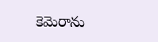కెమెరాను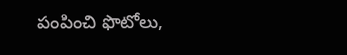పంపించి ఫొటోలు,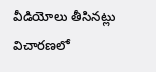వీడియోలు తీసినట్లు విచారణలో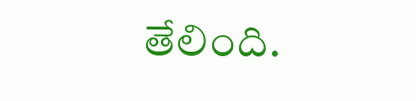తేలింది.